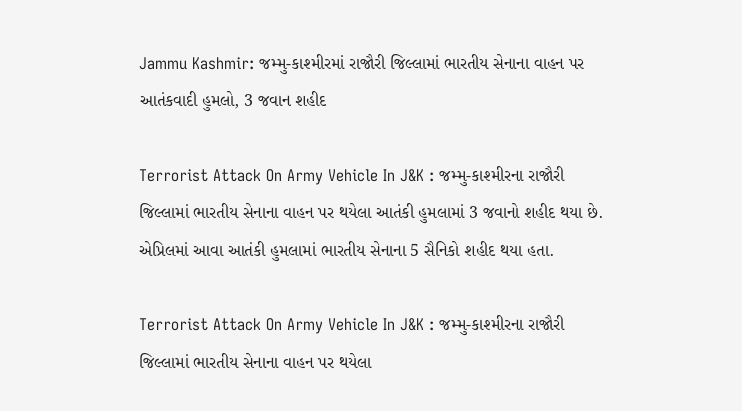Jammu Kashmir: જમ્મુ-કાશ્મીરમાં રાજૌરી જિલ્લામાં ભારતીય સેનાના વાહન પર આતંકવાદી હુમલો, 3 જવાન શહીદ

Terrorist Attack On Army Vehicle In J&K : જમ્મુ-કાશ્મીરના રાજૌરી જિલ્લામાં ભારતીય સેનાના વાહન પર થયેલા આતંકી હુમલામાં 3 જવાનો શહીદ થયા છે. એપ્રિલમાં આવા આતંકી હુમલામાં ભારતીય સેનાના 5 સૈનિકો શહીદ થયા હતા.

Terrorist Attack On Army Vehicle In J&K : જમ્મુ-કાશ્મીરના રાજૌરી જિલ્લામાં ભારતીય સેનાના વાહન પર થયેલા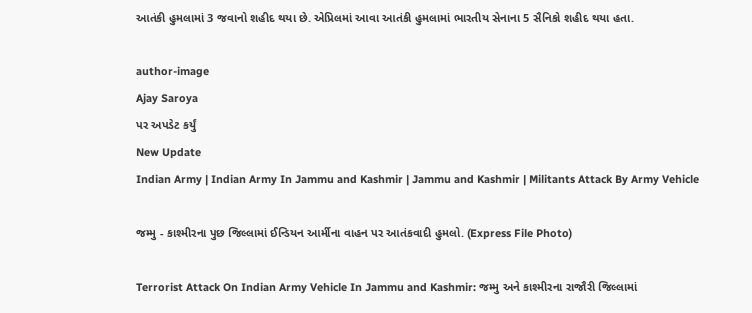આતંકી હુમલામાં 3 જવાનો શહીદ થયા છે. એપ્રિલમાં આવા આતંકી હુમલામાં ભારતીય સેનાના 5 સૈનિકો શહીદ થયા હતા.

author-image
Ajay Saroya
પર અપડેટ કર્યું
New Update
Indian Army | Indian Army In Jammu and Kashmir | Jammu and Kashmir | Militants Attack By Army Vehicle

જમ્મુ - કાશ્મીરના પુછ જિલ્લામાં ઈન્ડિયન આર્મીના વાહન પર આતંકવાદી હુમલો. (Express File Photo)

Terrorist Attack On Indian Army Vehicle In Jammu and Kashmir: જમ્મુ અને કાશ્મીરના રાજૌરી જિલ્લામાં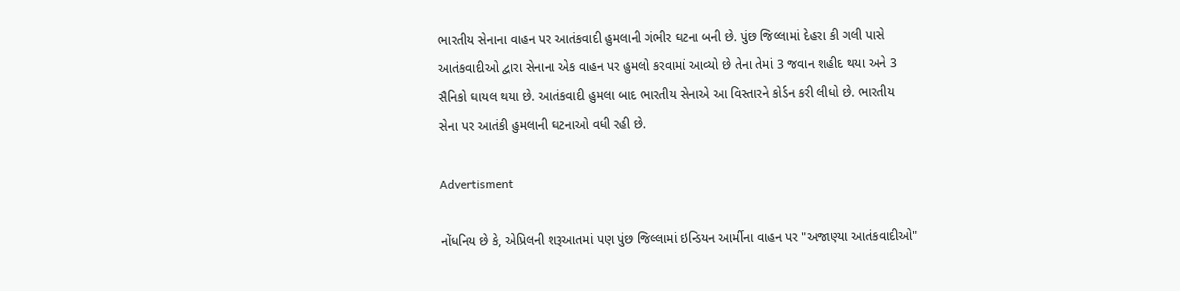ભારતીય સેનાના વાહન પર આતંકવાદી હુમલાની ગંભીર ઘટના બની છે. પુંછ જિલ્લામાં દેહરા કી ગલી પાસે આતંકવાદીઓ દ્વારા સેનાના એક વાહન પર હુમલો કરવામાં આવ્યો છે તેના તેમાં 3 જવાન શહીદ થયા અને 3 સૈનિકો ઘાયલ થયા છે. આતંકવાદી હુમલા બાદ ભારતીય સેનાએ આ વિસ્તારને કોર્ડન કરી લીધો છે. ભારતીય સેના પર આતંકી હુમલાની ઘટનાઓ વધી રહી છે.

Advertisment

નોંધનિય છે કે, એપ્રિલની શરૂઆતમાં પણ પુંછ જિલ્લામાં ઇન્ડિયન આર્મીના વાહન પર "અજાણ્યા આતંકવાદીઓ"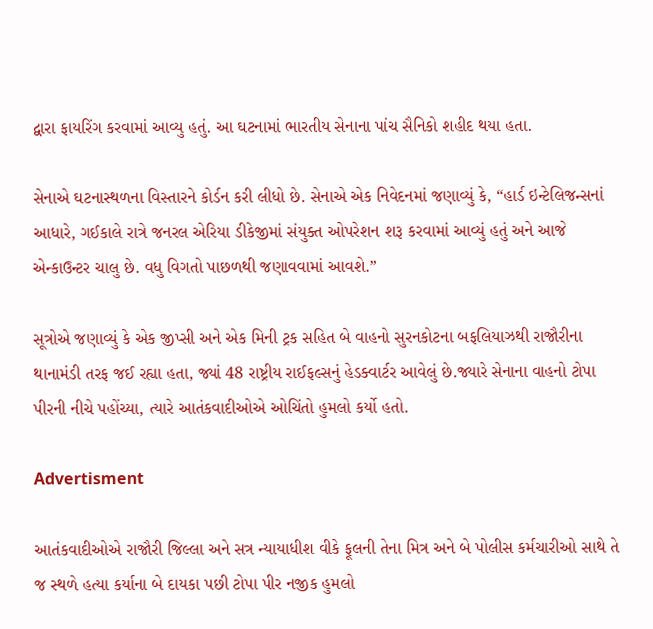દ્વારા ફાયરિંગ કરવામાં આવ્યુ હતું. આ ઘટનામાં ભારતીય સેનાના પાંચ સૈનિકો શહીદ થયા હતા.

સેનાએ ઘટનાસ્થળના વિસ્તારને કોર્ડન કરી લીધો છે. સેનાએ એક નિવેદનમાં જણાવ્યું કે, “હાર્ડ ઇન્ટેલિજન્સનાં આધારે, ગઈકાલે રાત્રે જનરલ એરિયા ડીકેજીમાં સંયુક્ત ઓપરેશન શરૂ કરવામાં આવ્યું હતું અને આજે એન્કાઉન્ટર ચાલુ છે. વધુ વિગતો પાછળથી જણાવવામાં આવશે.”

સૂત્રોએ જણાવ્યું કે એક જીપ્સી અને એક મિની ટ્રક સહિત બે વાહનો સુરનકોટના બફલિયાઝથી રાજૌરીના થાનામંડી તરફ જઈ રહ્યા હતા, જ્યાં 48 રાષ્ટ્રીય રાઈફલ્સનું હેડક્વાર્ટર આવેલું છે.જ્યારે સેનાના વાહનો ટોપા પીરની નીચે પહોંચ્યા, ત્યારે આતંકવાદીઓએ ઓચિંતો હુમલો કર્યો હતો.

Advertisment

આતંકવાદીઓએ રાજૌરી જિલ્લા અને સત્ર ન્યાયાધીશ વીકે ફૂલની તેના મિત્ર અને બે પોલીસ કર્મચારીઓ સાથે તે જ સ્થળે હત્યા કર્યાના બે દાયકા પછી ટોપા પીર નજીક હુમલો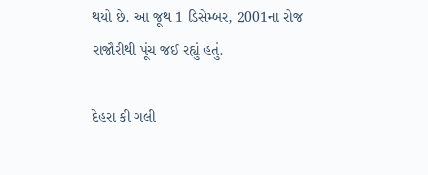થયો છે. આ જૂથ 1 ડિસેમ્બર, 2001ના રોજ રાજૌરીથી પૂંચ જઈ રહ્યું હતું.

દેહરા કી ગલી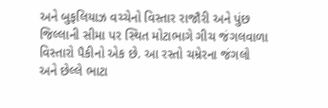અને બુફલિયાઝ વચ્ચેનો વિસ્તાર રાજૌરી અને પુંછ જિલ્લાની સીમા પર સ્થિત મોટાભાગે ગીચ જંગલવાળા વિસ્તારો પૈકીનો એક છે. આ રસ્તો ચમ્રેરના જંગલો અને છેલ્લે ભાટા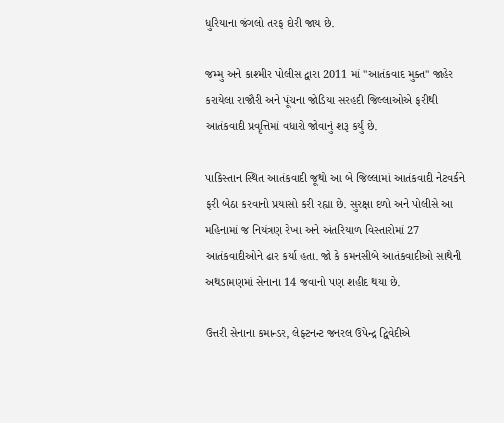ધુરિયાના જંગલો તરફ દોરી જાય છે.

જમ્મુ અને કાશ્મીર પોલીસ દ્વારા 2011 માં "આતંકવાદ મુક્ત" જાહેર કરાયેલા રાજૌરી અને પૂંચના જોડિયા સરહદી જિલ્લાઓએ ફરીથી આતંકવાદી પ્રવૃત્તિમાં વધારો જોવાનું શરૂ કર્યું છે.

પાકિસ્તાન સ્થિત આતંકવાદી જૂથો આ બે જિલ્લામાં આતંકવાદી નેટવર્કને ફરી બેઠા કરવાનો પ્રયાસો કરી રહ્યા છે. સુરક્ષા દળો અને પોલીસે આ મહિનામાં જ નિયંત્રણ રેખા અને અંતરિયાળ વિસ્તારોમાં 27 આતંકવાદીઓને ઢાર કર્યા હતા. જો કે કમનસીબે આતંકવાદીઓ સાથેની અથડામણમાં સેનાના 14 જવાનો પણ શહીદ થયા છે.

ઉત્તરી સેનાના કમાન્ડર, લેફ્ટનન્ટ જનરલ ઉપેન્દ્ર દ્વિવેદીએ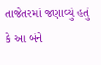તાજેતરમાં જણાવ્યું હતું કે આ બંને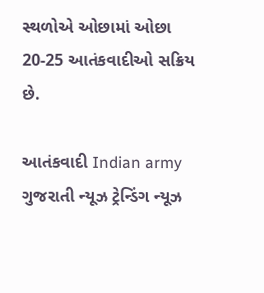સ્થળોએ ઓછામાં ઓછા 20-25 આતંકવાદીઓ સક્રિય છે.

આતંકવાદી Indian army ગુજરાતી ન્યૂઝ ટ્રેન્ડિંગ ન્યૂઝ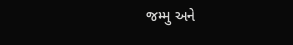જમ્મુ અને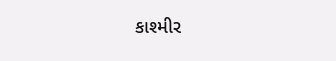કાશ્મીર